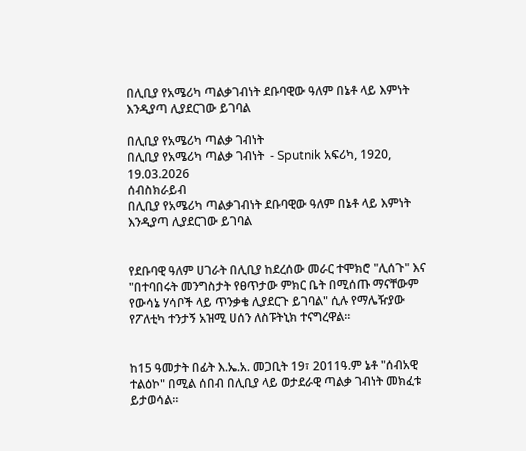በሊቢያ የአሜሪካ ጣልቃገብነት ደቡባዊው ዓለም በኔቶ ላይ እምነት እንዲያጣ ሊያደርገው ይገባል

በሊቢያ የአሜሪካ ጣልቃ ገብነት
በሊቢያ የአሜሪካ ጣልቃ ገብነት  - Sputnik አፍሪካ, 1920, 19.03.2026
ሰብስክራይብ
በሊቢያ የአሜሪካ ጣልቃገብነት ደቡባዊው ዓለም በኔቶ ላይ እምነት እንዲያጣ ሊያደርገው ይገባል


የደቡባዊ ዓለም ሀገራት በሊቢያ ከደረሰው መራር ተሞክሮ "ሊሰጉ" እና "በተባበሩት መንግስታት የፀጥታው ምክር ቤት በሚሰጡ ማናቸውም የውሳኔ ሃሳቦች ላይ ጥንቃቄ ሊያደርጉ ይገባል" ሲሉ የማሌዥያው የፖለቲካ ተንታኝ አዝሚ ሀሰን ለስፑትኒክ ተናግረዋል።


ከ15 ዓመታት በፊት እ.ኤ.አ. መጋቢት 19፣ 2011ዓ.ም ኔቶ "ሰብአዊ ተልዕኮ" በሚል ሰበብ በሊቢያ ላይ ወታደራዊ ጣልቃ ገብነት መክፈቱ ይታወሳል።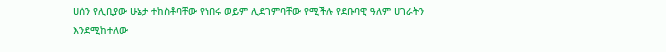ሀሰን የሊቢያው ሁኔታ ተከስቶባቸው የነበሩ ወይም ሊደገምባቸው የሚችሉ የደቡባዊ ዓለም ሀገራትን እንደሚከተለው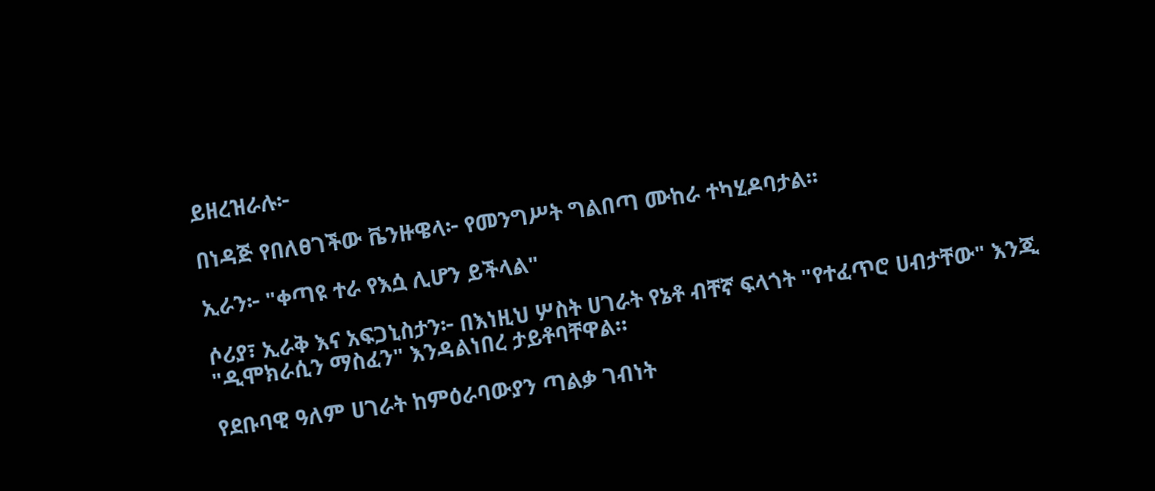ይዘረዝራሉ፦

በነዳጅ የበለፀገችው ቬንዙዌላ፦ የመንግሥት ግልበጣ ሙከራ ተካሂዶባታል፡፡

ኢራን፦ "ቀጣዩ ተራ የእሷ ሊሆን ይችላል"

ሶሪያ፣ ኢራቅ እና አፍጋኒስታን፦ በእነዚህ ሦስት ሀገራት የኔቶ ብቸኛ ፍላጎት "የተፈጥሮ ሀብታቸው" እንጂ "ዲሞክራሲን ማስፈን" እንዳልነበረ ታይቶባቸዋል።

የደቡባዊ ዓለም ሀገራት ከምዕራባውያን ጣልቃ ገብነት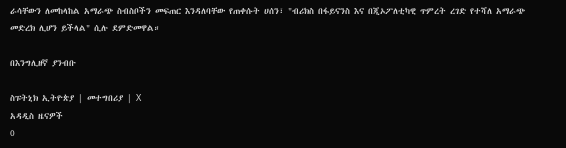ራሳቸውን ለመከላከል አማራጭ ስብስቦችን መፍጠር እንዳለባቸው የጠቀሱት ሀሰን፣ "ብሪክስ በፋይናንስ እና በጂኦፖለቲካዊ ጥምረት ረገድ የተሻለ አማራጭ መድረክ ሊሆን ይችላል" ሲሉ ደምድመዋል።

በእንግሊዘኛ ያንብቡ

ስፑትኒክ ኢትዮጵያ | መተግበሪያ | X
አዳዲስ ዜናዎች
0